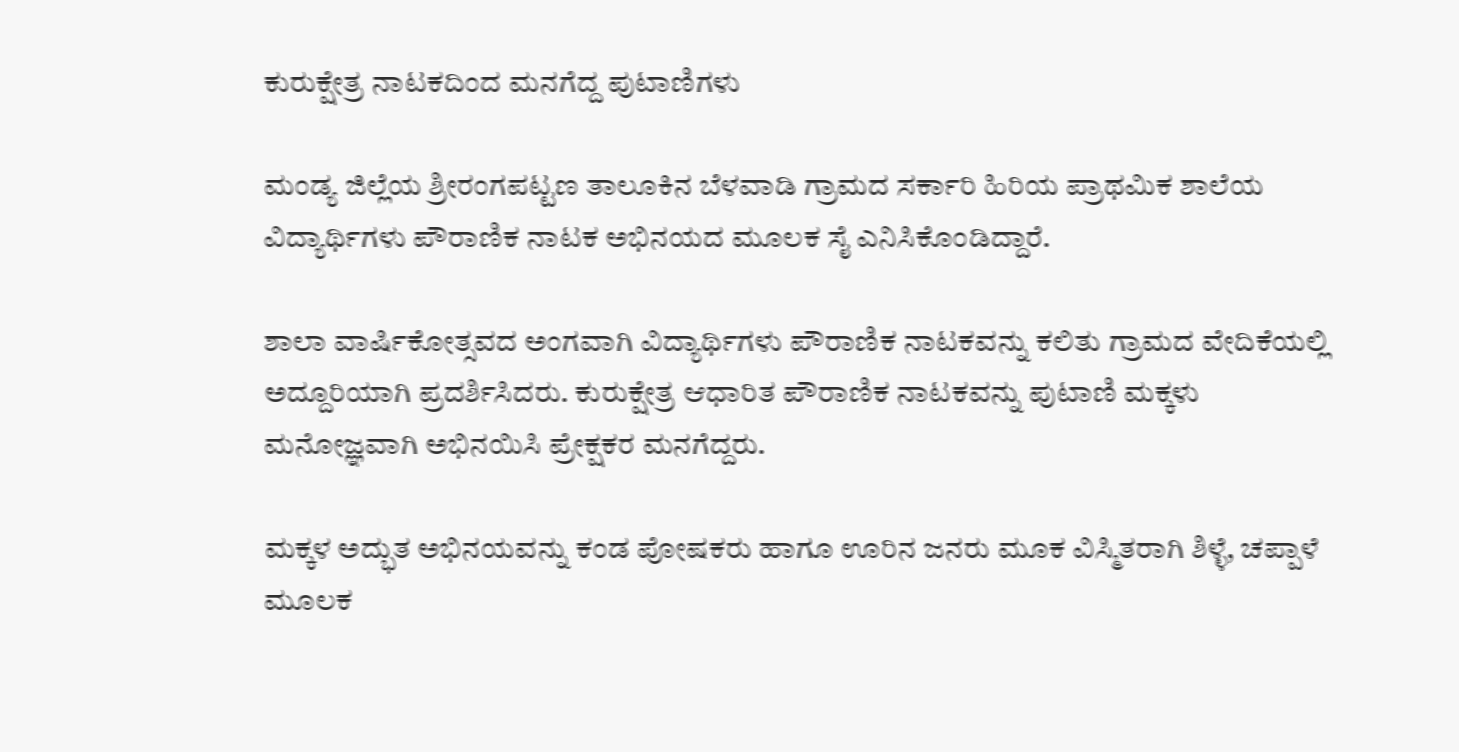ಕುರುಕ್ಷೇತ್ರ ನಾಟಕದಿಂದ ಮನಗೆದ್ದ ಪುಟಾಣಿಗಳು

ಮಂಡ್ಯ ಜಿಲ್ಲೆಯ ಶ್ರೀರಂಗಪಟ್ಟಣ ತಾಲೂಕಿನ ಬೆಳವಾಡಿ ಗ್ರಾಮದ ಸರ್ಕಾರಿ ಹಿರಿಯ ಪ್ರಾಥಮಿಕ ಶಾಲೆಯ ವಿದ್ಯಾರ್ಥಿಗಳು ಪೌರಾಣಿಕ ನಾಟಕ ಅಭಿನಯದ ಮೂಲಕ ಸೈ ಎನಿಸಿಕೊಂಡಿದ್ದಾರೆ.

ಶಾಲಾ ವಾರ್ಷಿಕೋತ್ಸವದ ಅಂಗವಾಗಿ ವಿದ್ಯಾರ್ಥಿಗಳು ಪೌರಾಣಿಕ ನಾಟಕವನ್ನು ಕಲಿತು ಗ್ರಾಮದ ವೇದಿಕೆಯಲ್ಲಿ ಅದ್ದೂರಿಯಾಗಿ ಪ್ರದರ್ಶಿಸಿದರು. ಕುರುಕ್ಷೇತ್ರ ಆಧಾರಿತ ಪೌರಾಣಿಕ ನಾಟಕವನ್ನು ಪುಟಾಣಿ ಮಕ್ಕಳು ಮನೋಜ್ಞವಾಗಿ ಅಭಿನಯಿಸಿ ಪ್ರೇಕ್ಷಕರ ಮನಗೆದ್ದರು.

ಮಕ್ಕಳ ಅದ್ಭುತ ಅಭಿನಯವನ್ನು ಕಂಡ ಪೋಷಕರು ಹಾಗೂ ಊರಿನ ಜನರು ಮೂಕ ವಿಸ್ಮಿತರಾಗಿ ಶಿಳ್ಳೆ, ಚಪ್ಪಾಳೆ ಮೂಲಕ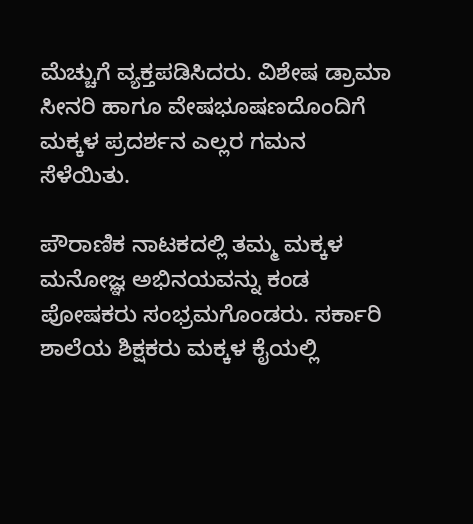ಮೆಚ್ಚುಗೆ ವ್ಯಕ್ತಪಡಿಸಿದರು. ವಿಶೇಷ ಡ್ರಾಮಾ ಸೀನರಿ ಹಾಗೂ ವೇಷಭೂಷಣದೊಂದಿಗೆ ಮಕ್ಕಳ ಪ್ರದರ್ಶನ ಎಲ್ಲರ ಗಮನ ಸೆಳೆಯಿತು.

ಪೌರಾಣಿಕ ನಾಟಕದಲ್ಲಿ ತಮ್ಮ ಮಕ್ಕಳ ಮನೋಜ್ಞ ಅಭಿನಯವನ್ನು ಕಂಡ ಪೋಷಕರು ಸಂಭ್ರಮಗೊಂಡರು. ಸರ್ಕಾರಿ ಶಾಲೆಯ ಶಿಕ್ಷಕರು ಮಕ್ಕಳ ಕೈಯಲ್ಲಿ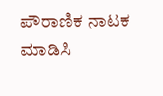ಪೌರಾಣಿಕ ನಾಟಕ ಮಾಡಿಸಿ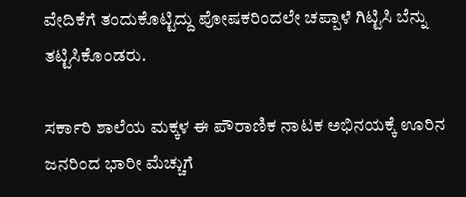ವೇದಿಕೆಗೆ ತಂದುಕೊಟ್ಟಿದ್ದು ಪೋಷಕರಿಂದಲೇ ಚಪ್ಪಾಳೆ ಗಿಟ್ಟಿಸಿ ಬೆನ್ನು ತಟ್ಟಿಸಿಕೊಂಡರು.

ಸರ್ಕಾರಿ ಶಾಲೆಯ ಮಕ್ಕಳ ಈ ಪೌರಾಣಿಕ ನಾಟಕ ಅಭಿನಯಕ್ಕೆ ಊರಿನ ಜನರಿಂದ ಭಾರೀ ಮೆಚ್ಚುಗೆ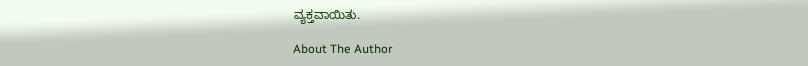ವ್ಯಕ್ತವಾಯಿತು.

About The Author